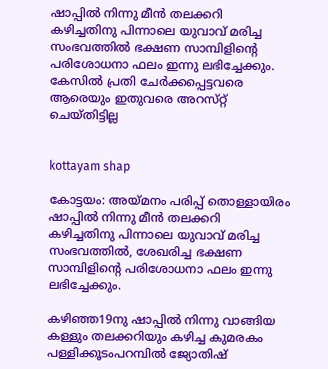ഷാപ്പില്‍ നിന്നു മീൻ തലക്കറി കഴിച്ചതിനു പിന്നാലെ യുവാവ്‌ മരിച്ച സംഭവത്തിൽ ഭക്ഷണ സാമ്പിളിന്റെ പരിശോധനാ ഫലം ഇന്നു ലഭിച്ചേക്കും. കേസില്‍ പ്രതി ചേര്‍ക്കപ്പെട്ടവരെ ആരെയും ഇതുവരെ അറസ്‌റ്റ് ചെയ്‌തിട്ടില്ല


kottayam shap

കോട്ടയം: അയ്മനം പരിപ്പ്‌ തൊള്ളായിരം ഷാപ്പില്‍ നിന്നു മീൻ തലക്കറി കഴിച്ചതിനു പിന്നാലെ യുവാവ്‌ മരിച്ച സംഭവത്തില്‍, ശേഖരിച്ച ഭക്ഷണ സാമ്പിളിന്റെ പരിശോധനാ ഫലം ഇന്നു ലഭിച്ചേക്കും.

കഴിഞ്ഞ19നു ഷാപ്പില്‍ നിന്നു വാങ്ങിയ കള്ളും തലക്കറിയും കഴിച്ച കുമരകം പള്ളിക്കൂടംപറമ്പില്‍ ജ്യോതിഷ്‌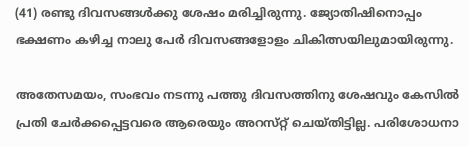(41) രണ്ടു ദിവസങ്ങള്‍ക്കു ശേഷം മരിച്ചിരുന്നു. ജ്യോതിഷിനൊപ്പം ഭക്ഷണം കഴിച്ച നാലു പേര്‍ ദിവസങ്ങളോളം ചികിത്സയിലുമായിരുന്നു.

അതേസമയം, സംഭവം നടന്നു പത്തു ദിവസത്തിനു ശേഷവും കേസില്‍ പ്രതി ചേര്‍ക്കപ്പെട്ടവരെ ആരെയും അറസ്‌റ്റ് ചെയ്‌തിട്ടില്ല. പരിശോധനാ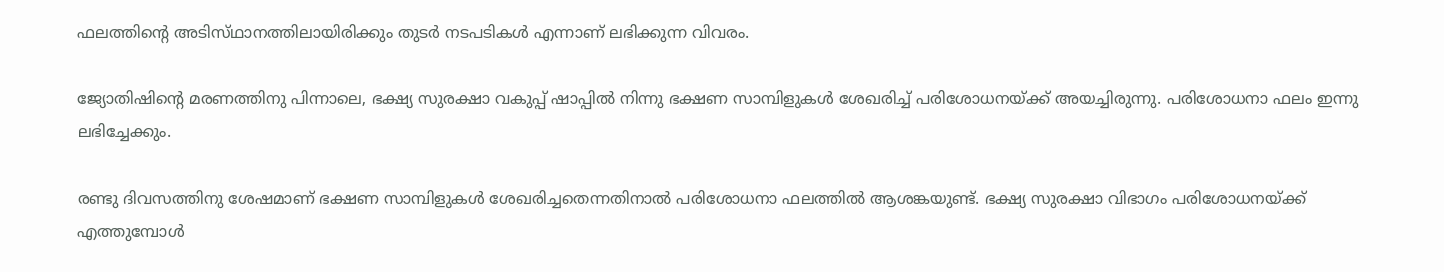ഫലത്തിന്റെ അടിസ്‌ഥാനത്തിലായിരിക്കും തുടര്‍ നടപടികള്‍ എന്നാണ് ലഭിക്കുന്ന വിവരം.

ജ്യോതിഷിന്റെ മരണത്തിനു പിന്നാലെ, ഭക്ഷ്യ സുരക്ഷാ വകുപ്പ്‌ ഷാപ്പില്‍ നിന്നു ഭക്ഷണ സാമ്പിളുകള്‍ ശേഖരിച്ച്‌ പരിശോധനയ്‌ക്ക് അയച്ചിരുന്നു. പരിശോധനാ ഫലം ഇന്നു ലഭിച്ചേക്കും.

രണ്ടു ദിവസത്തിനു ശേഷമാണ്‌ ഭക്ഷണ സാമ്പിളുകള്‍ ശേഖരിച്ചതെന്നതിനാല്‍ പരിശോധനാ ഫലത്തില്‍ ആശങ്കയുണ്ട്‌. ഭക്ഷ്യ സുരക്ഷാ വിഭാഗം പരിശോധനയ്‌ക്ക് എത്തുമ്പോള്‍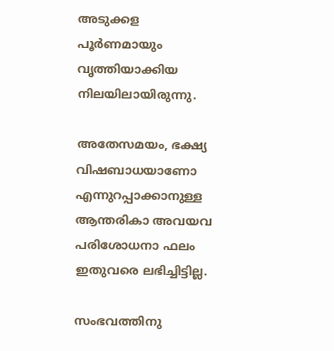അടുക്കള പൂര്‍ണമായും വൃത്തിയാക്കിയ നിലയിലായിരുന്നു.

അതേസമയം, ഭക്ഷ്യ വിഷബാധയാണോ എന്നുറപ്പാക്കാനുള്ള ആന്തരികാ അവയവ പരിശോധനാ ഫലം ഇതുവരെ ലഭിച്ചിട്ടില്ല.

സംഭവത്തിനു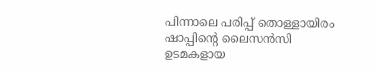പിന്നാലെ പരിപ്പ്‌ തൊള്ളായിരം ഷാപ്പിന്റെ ലൈസന്‍സി ഉടമകളായ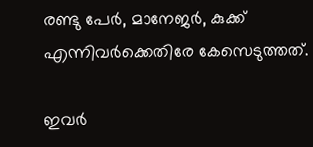രണ്ടു പേര്‍, മാനേജര്‍, കുക്ക്‌ എന്നിവര്‍ക്കെതിരേ കേസെടുത്തത്.

ഇവര്‍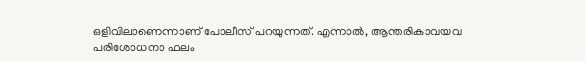ഒളിവിലാണെന്നാണ്‌ പോലീസ്‌ പറയുന്നത്. എന്നാല്‍, ആന്തരികാവയവ പരിശോധനാ ഫലം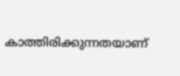കാത്തിരിക്കുന്നതയാണ്‌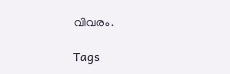വിവരം.

Tags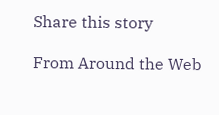Share this story

From Around the Web